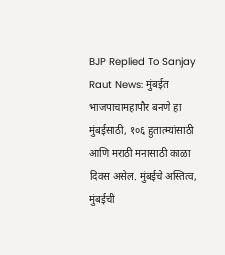BJP Replied To Sanjay Raut News: मुंबईत भाजपाचामहापौर बनणे हा मुंबईसाठी, १०६ हुतात्म्यांसाठी आणि मराठी मनासाठी काळा दिवस असेल. मुंबईचे अस्तित्व, मुंबईची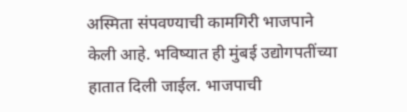अस्मिता संपवण्याची कामगिरी भाजपाने केली आहे. भविष्यात ही मुंबई उद्योगपतींच्या हातात दिली जाईल. भाजपाची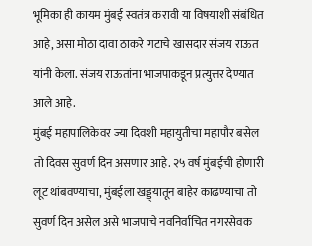भूमिका ही कायम मुंबई स्वतंत्र करावी या विषयाशी संबंधित आहे, असा मोठा दावा ठाकरे गटाचे खासदार संजय राऊत यांनी केला. संजय राऊतांना भाजपाकडून प्रत्युत्तर देण्यात आले आहे.
मुंबई महापालिकेवर ज्या दिवशी महायुतीचा महापौर बसेल तो दिवस सुवर्ण दिन असणार आहे. २५ वर्ष मुंबईची होणारी लूट थांबवण्याचा, मुंबईला खड्ड्यातून बाहेर काढण्याचा तो सुवर्ण दिन असेल असे भाजपाचे नवनिर्वाचित नगरसेवक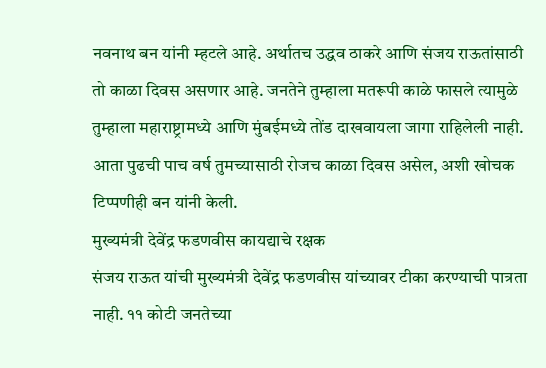नवनाथ बन यांनी म्हटले आहे. अर्थातच उद्धव ठाकरे आणि संजय राऊतांसाठी तो काळा दिवस असणार आहे. जनतेने तुम्हाला मतरूपी काळे फासले त्यामुळे तुम्हाला महाराष्ट्रामध्ये आणि मुंबईमध्ये तोंड दाखवायला जागा राहिलेली नाही. आता पुढची पाच वर्ष तुमच्यासाठी रोजच काळा दिवस असेल, अशी खोचक टिप्पणीही बन यांनी केली.
मुख्यमंत्री देवेंद्र फडणवीस कायद्याचे रक्षक
संजय राऊत यांची मुख्यमंत्री देवेंद्र फडणवीस यांच्यावर टीका करण्याची पात्रता नाही. ११ कोटी जनतेच्या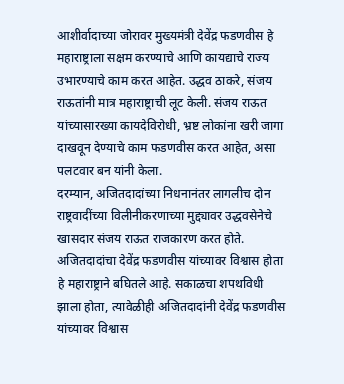आशीर्वादाच्या जोरावर मुख्यमंत्री देवेंद्र फडणवीस हे महाराष्ट्राला सक्षम करण्याचे आणि कायद्याचे राज्य उभारण्याचे काम करत आहेत. उद्धव ठाकरे, संजय राऊतांनी मात्र महाराष्ट्राची लूट केली. संजय राऊत यांच्यासारख्या कायदेविरोधी, भ्रष्ट लोकांना खरी जागा दाखवून देण्याचे काम फडणवीस करत आहेत, असा पलटवार बन यांनी केला.
दरम्यान, अजितदादांच्या निधनानंतर लागलीच दोन राष्ट्रवादींच्या विलीनीकरणाच्या मुद्द्यावर उद्धवसेनेचे खासदार संजय राऊत राजकारण करत होते. अजितदादांचा देवेंद्र फडणवीस यांच्यावर विश्वास होता हे महाराष्ट्राने बघितले आहे. सकाळचा शपथविधी झाला होता, त्यावेळीही अजितदादांनी देवेंद्र फडणवीस यांच्यावर विश्वास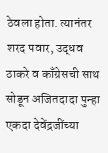ठेवला होता. त्यानंतर शरद पवार, उद्धव ठाकरे व काँग्रेसची साथ सोडून अजितदादा पुन्हा एकदा देवेंद्रजींच्या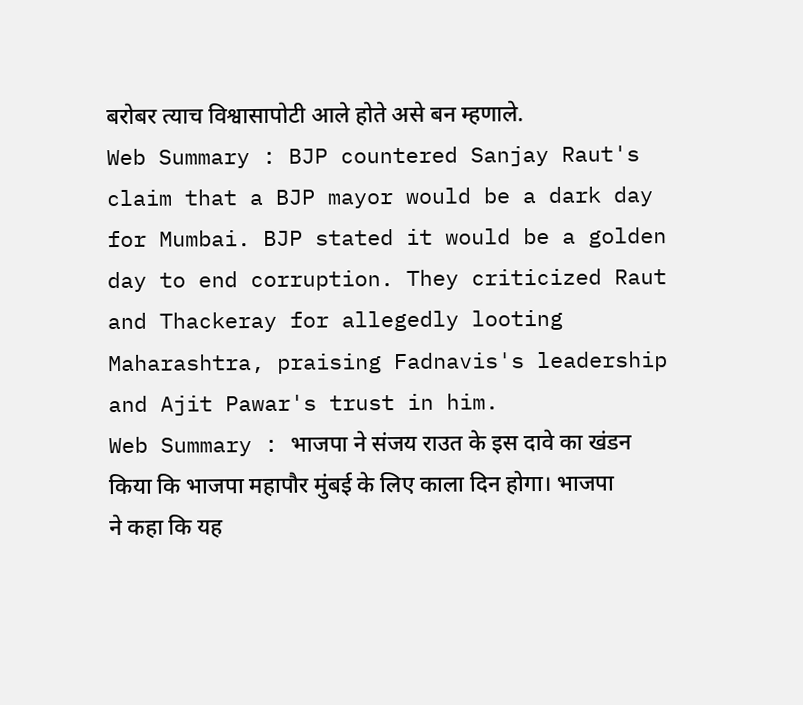बरोबर त्याच विश्वासापोटी आले होते असे बन म्हणाले.
Web Summary : BJP countered Sanjay Raut's claim that a BJP mayor would be a dark day for Mumbai. BJP stated it would be a golden day to end corruption. They criticized Raut and Thackeray for allegedly looting Maharashtra, praising Fadnavis's leadership and Ajit Pawar's trust in him.
Web Summary : भाजपा ने संजय राउत के इस दावे का खंडन किया कि भाजपा महापौर मुंबई के लिए काला दिन होगा। भाजपा ने कहा कि यह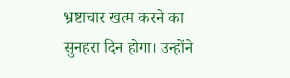भ्रष्टाचार खत्म करने का सुनहरा दिन होगा। उन्होंने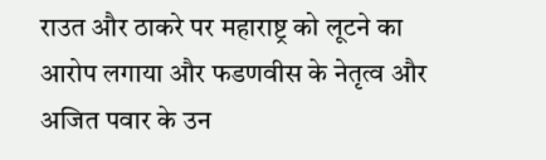राउत और ठाकरे पर महाराष्ट्र को लूटने का आरोप लगाया और फडणवीस के नेतृत्व और अजित पवार के उन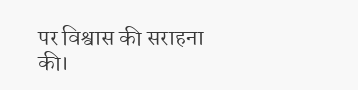पर विश्वास की सराहना की।